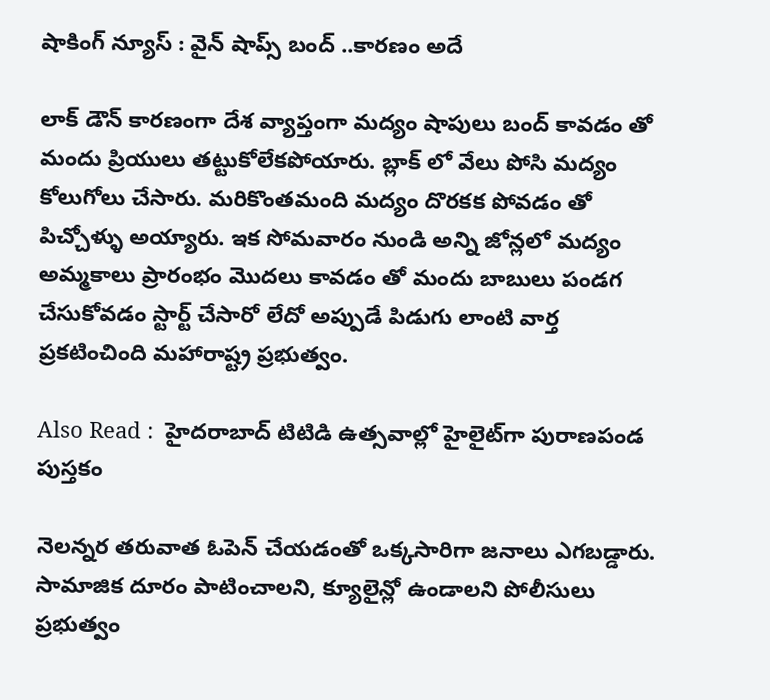షాకింగ్ న్యూస్ : వైన్ షాప్స్ బంద్ ..కారణం అదే

లాక్ డౌన్ కారణంగా దేశ వ్యాప్తంగా మద్యం షాపులు బంద్ కావడం తో మందు ప్రియులు తట్టుకోలేకపోయారు. బ్లాక్ లో వేలు పోసి మద్యం కోలుగోలు చేసారు. మరికొంతమంది మద్యం దొరకక పోవడం తో పిచ్చోళ్ళు అయ్యారు. ఇక సోమవారం నుండి అన్ని జోన్లలో మద్యం అమ్మకాలు ప్రారంభం మొదలు కావడం తో మందు బాబులు పండగ చేసుకోవడం స్టార్ట్ చేసారో లేదో అప్పుడే పిడుగు లాంటి వార్త ప్రకటించింది మహారాష్ట్ర ప్రభుత్వం.

Also Read :  హైదరాబాద్ టిటిడి ఉత్సవాల్లో హైలైట్‌గా పురాణపండ పుస్తకం

నెలన్నర తరువాత ఓపెన్ చేయడంతో ఒక్కసారిగా జనాలు ఎగబడ్డారు. సామాజిక దూరం పాటించాలని, క్యూలైన్లో ఉండాలని పోలీసులు ప్రభుత్వం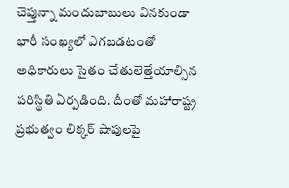చెప్తున్నా మందుబాబులు వినకుండా భారీ సంఖ్యలో ఎగబడటంతో అధికారులు సైతం చేతులెత్తేయాల్సిన పరిస్థితి ఏర్పడింది. దీంతో మహారాష్ట్ర ప్రభుత్వం లిక్కర్ షాపులపై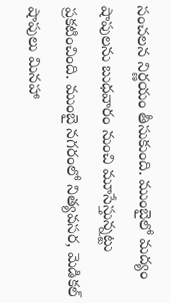సంచలన నిర్ణయం తీసుకుంది. ముంబైలో మద్యం షాపులను బుధవారం నుంచి మూసేస్తున్నట్టు ప్రకటించింది. ముంబై నగరంలో నిత్యవసర, మెడికల్ షాపులు మినహా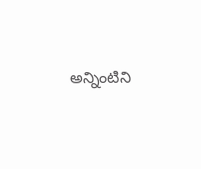అన్నింటిని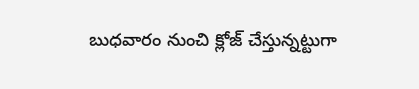బుధవారం నుంచి క్లోజ్ చేస్తున్నట్టుగా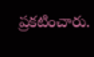ప్రకటించారు.